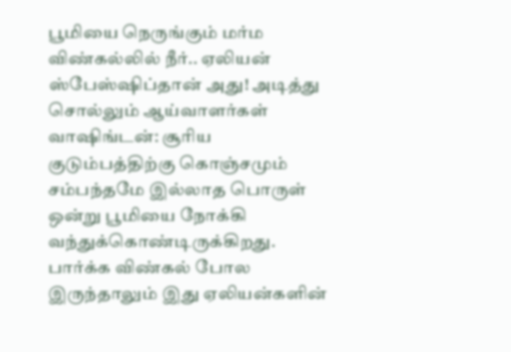பூமியை நெருங்கும் மர்ம விண்கல்லில் நீர்.. ஏலியன் ஸ்பேஸ்ஷிப்தான் அது! அடித்து சொல்லும் ஆய்வாளர்கள்
வாஷிங்டன்: சூரிய குடும்பத்திற்கு கொஞ்சமும் சம்பந்தமே இல்லாத பொருள் ஒன்று பூமியை நோக்கி வந்துக்கொண்டிருக்கிறது. பார்க்க விண்கல் போல இருந்தாலும் இது ஏலியன்களின்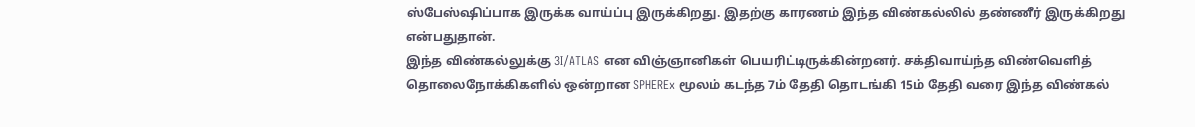ஸ்பேஸ்ஷிப்பாக இருக்க வாய்ப்பு இருக்கிறது. இதற்கு காரணம் இந்த விண்கல்லில் தண்ணீர் இருக்கிறது என்பதுதான்.
இந்த விண்கல்லுக்கு 3I/ATLAS என விஞ்ஞானிகள் பெயரிட்டிருக்கின்றனர். சக்திவாய்ந்த விண்வெளித் தொலைநோக்கிகளில் ஒன்றான SPHEREx மூலம் கடந்த 7ம் தேதி தொடங்கி 15ம் தேதி வரை இந்த விண்கல்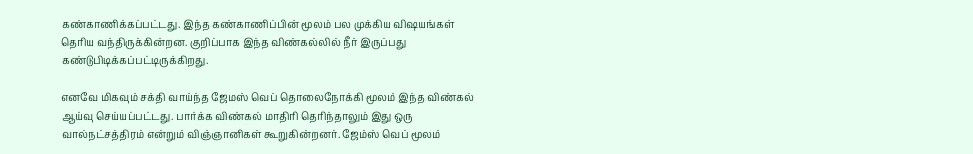கண்காணிக்கப்பட்டது. இந்த கண்காணிப்பின் மூலம் பல முக்கிய விஷயங்கள் தெரிய வந்திருக்கின்றன. குறிப்பாக இந்த விண்கல்லில் நீர் இருப்பது கண்டுபிடிக்கப்பட்டிருக்கிறது.

எனவே மிகவும் சக்தி வாய்ந்த ஜேமஸ் வெப் தொலைநோக்கி மூலம் இந்த விண்கல் ஆய்வு செய்யப்பட்டது. பார்க்க விண்கல் மாதிரி தெரிந்தாலும் இது ஒரு வால்நட்சத்திரம் என்றும் விஞ்ஞானிகள் கூறுகின்றனர். ஜேம்ஸ் வெப் மூலம்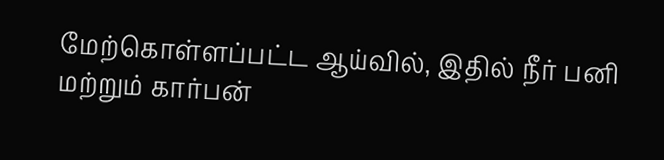மேற்கொள்ளப்பட்ட ஆய்வில், இதில் நீர் பனி மற்றும் கார்பன்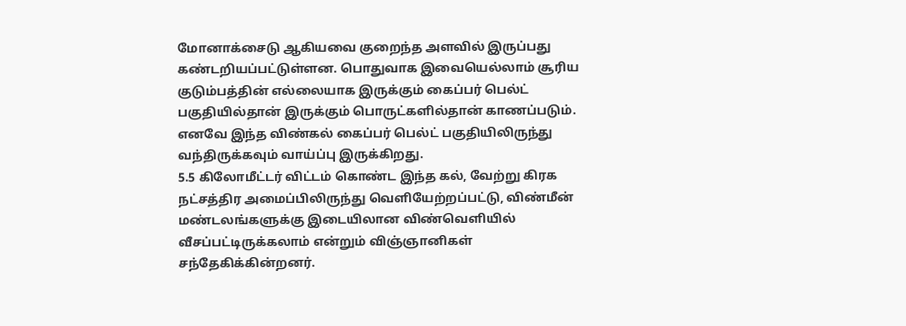மோனாக்சைடு ஆகியவை குறைந்த அளவில் இருப்பது கண்டறியப்பட்டுள்ளன. பொதுவாக இவையெல்லாம் சூரிய குடும்பத்தின் எல்லையாக இருக்கும் கைப்பர் பெல்ட் பகுதியில்தான் இருக்கும் பொருட்களில்தான் காணப்படும். எனவே இந்த விண்கல் கைப்பர் பெல்ட் பகுதியிலிருந்து வந்திருக்கவும் வாய்ப்பு இருக்கிறது.
5.5 கிலோமீட்டர் விட்டம் கொண்ட இந்த கல், வேற்று கிரக நட்சத்திர அமைப்பிலிருந்து வெளியேற்றப்பட்டு, விண்மீன் மண்டலங்களுக்கு இடையிலான விண்வெளியில் வீசப்பட்டிருக்கலாம் என்றும் விஞ்ஞானிகள் சந்தேகிக்கின்றனர்.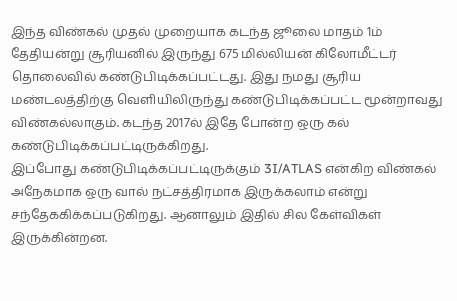இந்த விண்கல் முதல் முறையாக கடந்த ஜூலை மாதம் 1ம் தேதியன்று சூரியனில் இருந்து 675 மில்லியன் கிலோமீட்டர் தொலைவில் கண்டுபிடிக்கப்பட்டது. இது நமது சூரிய மண்டலத்திற்கு வெளியிலிருந்து கண்டுபிடிக்கப்பட்ட மூன்றாவது விண்கல்லாகும். கடந்த 2017ல் இதே போன்ற ஒரு கல் கண்டுபிடிக்கப்பட்டிருக்கிறது.
இப்போது கண்டுபிடிக்கப்பட்டிருக்கும் 3I/ATLAS என்கிற விண்கல் அநேகமாக ஒரு வால் நட்சத்திரமாக இருக்கலாம் என்று சந்தேககிக்கப்படுகிறது. ஆனாலும் இதில் சில கேள்விகள் இருக்கின்றன.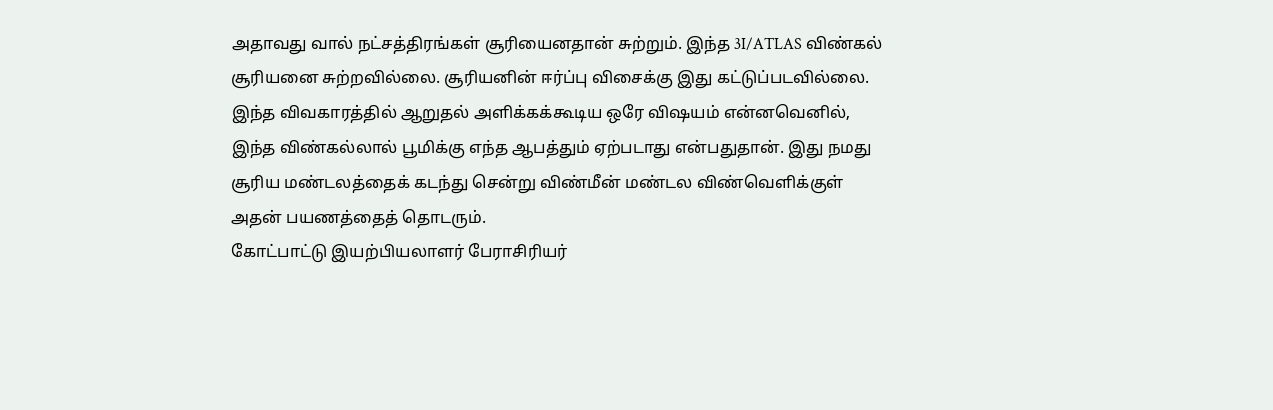அதாவது வால் நட்சத்திரங்கள் சூரியைனதான் சுற்றும். இந்த 3I/ATLAS விண்கல் சூரியனை சுற்றவில்லை. சூரியனின் ஈர்ப்பு விசைக்கு இது கட்டுப்படவில்லை. இந்த விவகாரத்தில் ஆறுதல் அளிக்கக்கூடிய ஒரே விஷயம் என்னவெனில், இந்த விண்கல்லால் பூமிக்கு எந்த ஆபத்தும் ஏற்படாது என்பதுதான். இது நமது சூரிய மண்டலத்தைக் கடந்து சென்று விண்மீன் மண்டல விண்வெளிக்குள் அதன் பயணத்தைத் தொடரும்.
கோட்பாட்டு இயற்பியலாளர் பேராசிரியர்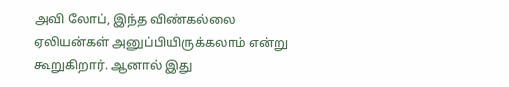அவி லோப், இந்த விண்கல்லை ஏலியன்கள் அனுப்பியிருக்கலாம் என்று கூறுகிறார். ஆனால் இது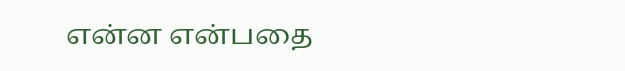என்ன என்பதை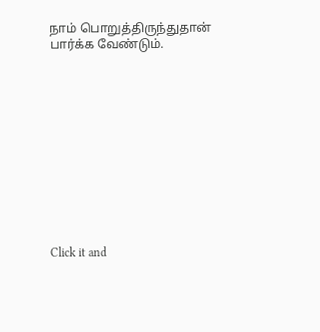நாம் பொறுத்திருந்துதான் பார்க்க வேண்டும்.












Click it and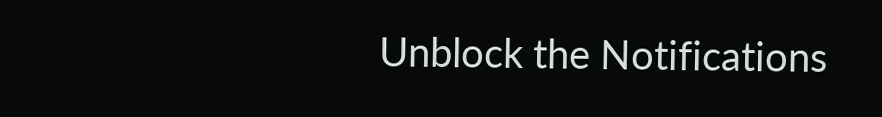Unblock the Notifications